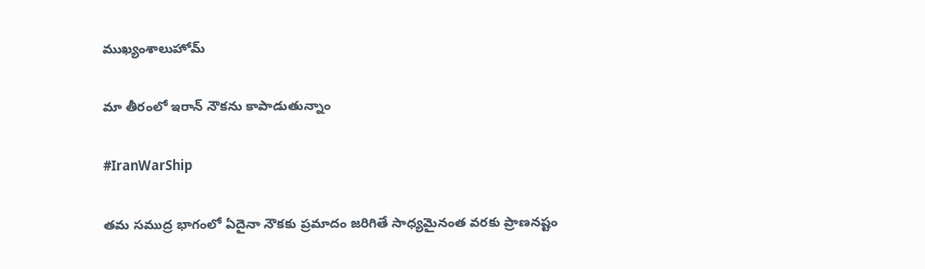ముఖ్యంశాలుహోమ్

మా తీరంలో ఇరాన్ నౌకను కాపాడుతున్నాం

#IranWarShip

తమ సముద్ర భాగంలో ఏదైనా నౌకకు ప్రమాదం జరిగితే సాధ్యమైనంత వరకు ప్రాణనష్టం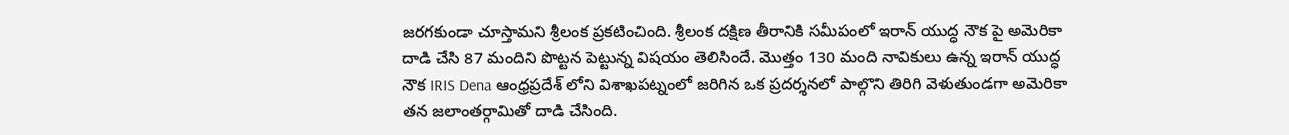జరగకుండా చూస్తామని శ్రీలంక ప్రకటించింది. శ్రీలంక దక్షిణ తీరానికి సమీపంలో ఇరాన్ యుద్ధ నౌక పై అమెరికా దాడి చేసి 87 మందిని పొట్టన పెట్టున్న విషయం తెలిసిందే. మొత్తం 130 మంది నావికులు ఉన్న ఇరాన్ యుద్ధ నౌక IRIS Dena ఆంధ్రప్రదేశ్ లోని విశాఖపట్నంలో జరిగిన ఒక ప్రదర్శనలో పాల్గొని తిరిగి వెళుతుండగా అమెరికా తన జలాంతర్గామితో దాడి చేసింది.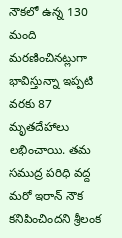నౌకలో ఉన్న 130 మంది మరణించినట్లుగా భావిస్తున్నా ఇప్పటి వరకు 87 మృతదేహాలు లభించాయి. తమ సముద్ర పరిధి వద్ద మరో ఇరాన్ నౌక కనిపించిందని శ్రీలంక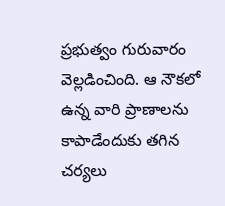ప్రభుత్వం గురువారం వెల్లడించింది. ఆ నౌకలో ఉన్న వారి ప్రాణాలను కాపాడేందుకు తగిన చర్యలు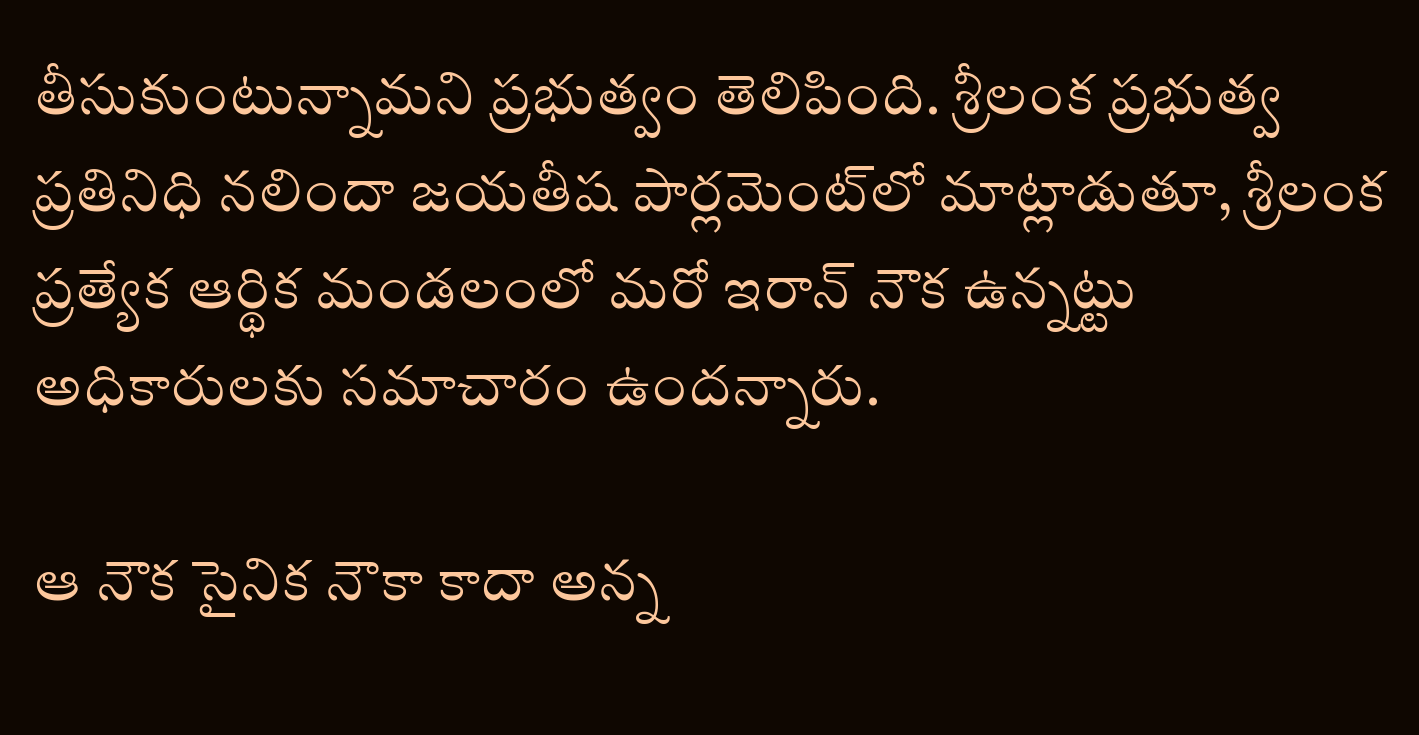తీసుకుంటున్నామని ప్రభుత్వం తెలిపింది. శ్రీలంక ప్రభుత్వ ప్రతినిధి నలిందా జయతీష పార్లమెంట్‌లో మాట్లాడుతూ, శ్రీలంక ప్రత్యేక ఆర్థిక మండలంలో మరో ఇరాన్ నౌక ఉన్నట్టు అధికారులకు సమాచారం ఉందన్నారు.

ఆ నౌక సైనిక నౌకా కాదా అన్న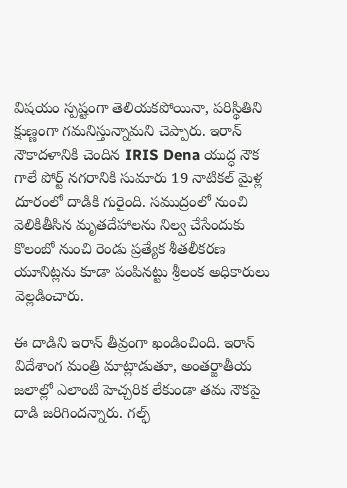విషయం స్పష్టంగా తెలియకపోయినా, పరిస్థితిని క్షుణ్ణంగా గమనిస్తున్నామని చెప్పారు. ఇరాన్ నౌకాదళానికి చెందిన IRIS Dena యుద్ధ నౌక గాలే పోర్ట్ నగరానికి సుమారు 19 నాటికల్ మైళ్ల దూరంలో దాడికి గురైంది. సముద్రంలో నుంచి వెలికితీసిన మృతదేహాలను నిల్వ చేసేందుకు కొలంబో నుంచి రెండు ప్రత్యేక శీతలీకరణ యూనిట్లను కూడా పంపినట్టు శ్రీలంక అధికారులు వెల్లడించారు.

ఈ దాడిని ఇరాన్ తీవ్రంగా ఖండించింది. ఇరాన్ విదేశాంగ మంత్రి మాట్లాడుతూ, అంతర్జాతీయ జలాల్లో ఎలాంటి హెచ్చరిక లేకుండా తమ నౌకపై దాడి జరిగిందన్నారు. గల్ఫ్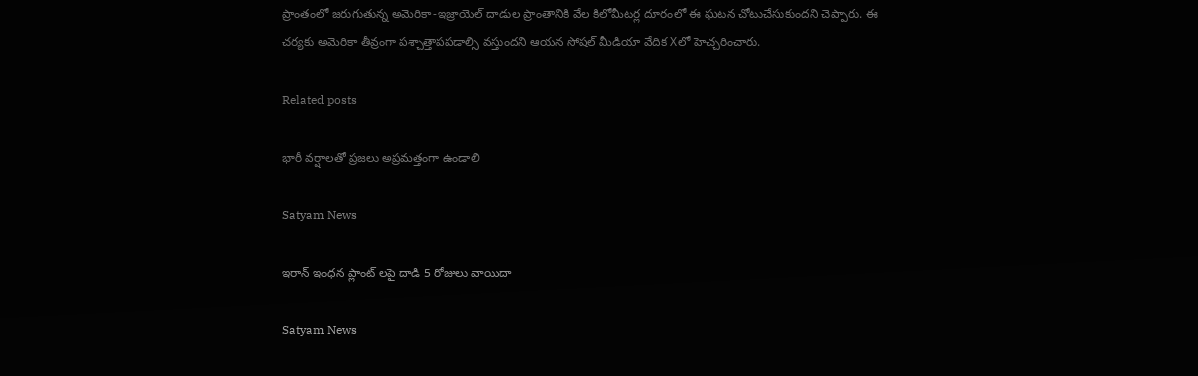ప్రాంతంలో జరుగుతున్న అమెరికా-ఇజ్రాయెల్ దాడుల ప్రాంతానికి వేల కిలోమీటర్ల దూరంలో ఈ ఘటన చోటుచేసుకుందని చెప్పారు. ఈ చర్యకు అమెరికా తీవ్రంగా పశ్చాత్తాపపడాల్సి వస్తుందని ఆయన సోషల్ మీడియా వేదిక Xలో హెచ్చరించారు.

Related posts

భారీ వర్షాలతో ప్రజలు అప్రమత్తంగా ఉండాలి

Satyam News

ఇరాన్ ఇంధన ప్లాంట్ లపై దాడి 5 రోజులు వాయిదా

Satyam News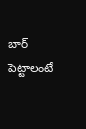బార్ పెట్టాలంటే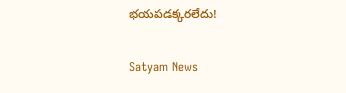భయపడక్కరలేదు!

Satyam News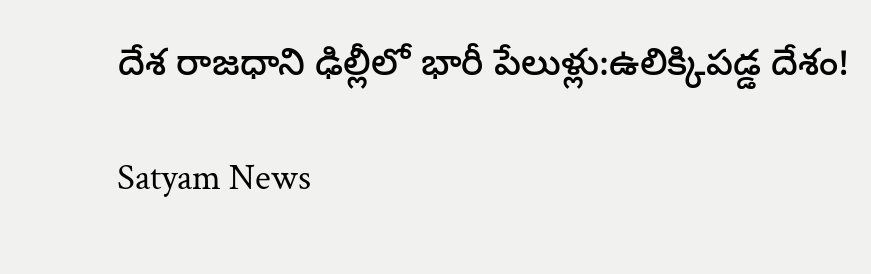దేశ రాజధాని ఢిల్లీలో భారీ పేలుళ్లు:ఉలిక్కిపడ్డ దేశం!

Satyam News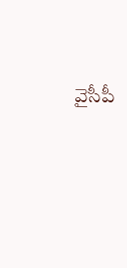వైసీపీ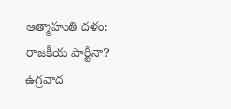ఆత్మాహుతి దళం: రాజకీయ పార్టీనా? ఉగ్రవాద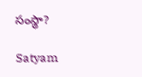సంస్థా?

Satyam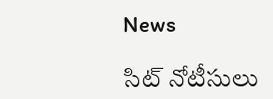News

సిట్ నోటీసులు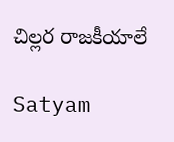చిల్లర రాజకీయాలే

Satyam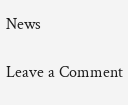News

Leave a Comment